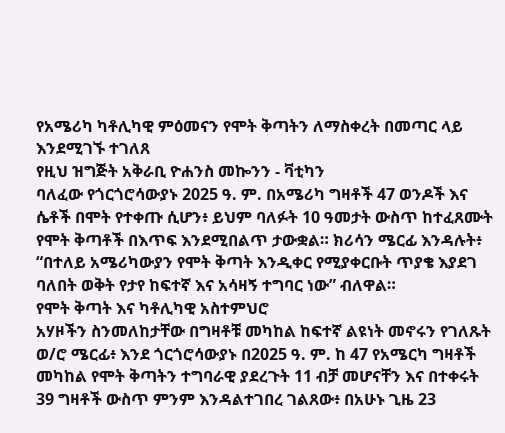የአሜሪካ ካቶሊካዊ ምዕመናን የሞት ቅጣትን ለማስቀረት በመጣር ላይ እንደሚገኙ ተገለጸ
የዚህ ዝግጅት አቅራቢ ዮሐንስ መኰንን - ቫቲካን
ባለፈው የጎርጎሮሳውያኑ 2025 ዓ. ም. በአሜሪካ ግዛቶች 47 ወንዶች እና ሴቶች በሞት የተቀጡ ሲሆን፥ ይህም ባለፉት 10 ዓመታት ውስጥ ከተፈጸሙት የሞት ቅጣቶች በእጥፍ እንደሚበልጥ ታውቋል። ክሪሳን ሜርፊ እንዳሉት፥ “በተለይ አሜሪካውያን የሞት ቅጣት እንዲቀር የሚያቀርቡት ጥያቄ እያደገ ባለበት ወቅት የታየ ከፍተኛ እና አሳዛኝ ተግባር ነው” ብለዋል።
የሞት ቅጣት እና ካቶሊካዊ አስተምህሮ
አሃዞችን ስንመለከታቸው በግዛቶቹ መካከል ከፍተኛ ልዩነት መኖሩን የገለጹት ወ/ሮ ሜርፊ፥ እንደ ጎርጎሮሳውያኑ በ2025 ዓ. ም. ከ 47 የአሜርካ ግዛቶች መካከል የሞት ቅጣትን ተግባራዊ ያደረጉት 11 ብቻ መሆናቸን እና በተቀሩት 39 ግዛቶች ውስጥ ምንም እንዳልተገበረ ገልጸው፥ በአሁኑ ጊዜ 23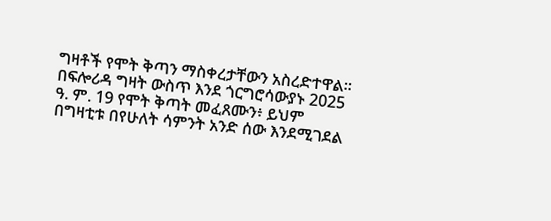ግዛቶች የሞት ቅጣን ማስቀረታቸውን አስረድተዋል።
በፍሎሪዳ ግዛት ውስጥ እንደ ጎርግሮሳውያኑ 2025 ዓ. ም. 19 የሞት ቅጣት መፈጸሙን፥ ይህም በግዛቲቱ በየሁለት ሳምንት አንድ ሰው እንደሚገደል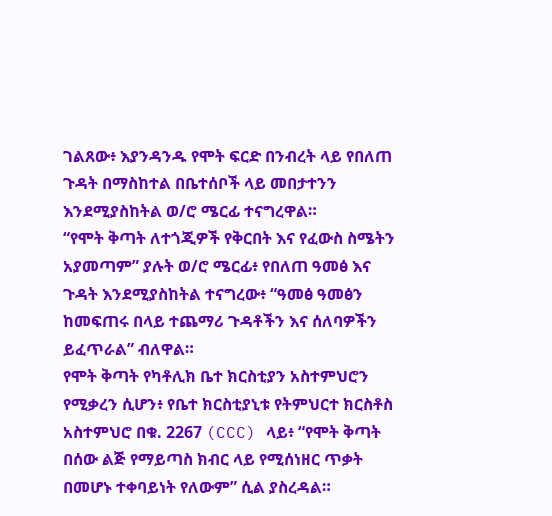ገልጸው፥ እያንዳንዱ የሞት ፍርድ በንብረት ላይ የበለጠ ጉዳት በማስከተል በቤተሰቦች ላይ መበታተንን እንደሚያስከትል ወ/ሮ ሜርፊ ተናግረዋል።
“የሞት ቅጣት ለተጎጂዎች የቅርበት እና የፈውስ ስሜትን አያመጣም” ያሉት ወ/ሮ ሜርፊ፥ የበለጠ ዓመፅ እና ጉዳት እንደሚያስከትል ተናግረው፥ “ዓመፅ ዓመፅን ከመፍጠሩ በላይ ተጨማሪ ጉዳቶችን እና ሰለባዎችን ይፈጥራል” ብለዋል።
የሞት ቅጣት የካቶሊክ ቤተ ክርስቲያን አስተምህሮን የሚቃረን ሲሆን፥ የቤተ ክርስቲያኒቱ የትምህርተ ክርስቶስ አስተምህሮ በቁ. 2267 (CCC) ላይ፥ “የሞት ቅጣት በሰው ልጅ የማይጣስ ክብር ላይ የሚሰነዘር ጥቃት በመሆኑ ተቀባይነት የለውም” ሲል ያስረዳል።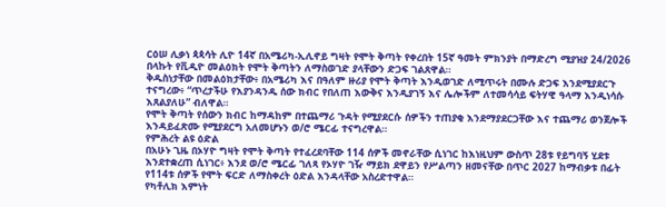ርዕሠ ሊቃነ ጳጳሳት ሊዮ 14ኛ በአሜሪካ-ኢሊኖይ ግዛት የሞት ቅጣት የቀረበት 15ኛ ዓመት ምክንያት በማድረግ ሚያዝያ 24/2026 በላኩት የቪዲዮ መልዕክት የሞት ቅጣትን ለማስወገድ ያላቸውን ድጋፍ ገልጸዋል።
ቅዱስነታቸው በመልዕክታቸው፥ በአሜሪካ እና በዓለም ዙሪያ የሞት ቅጣት እንዲወገድ ለሚጥሩት በሙሉ ድጋፍ እንደሚያደርጉ ተናግረው፥ “ጥረታችሁ የእያንዳንዱ ሰው ክብር የበለጠ እውቅና እንዲያገኝ እና ሌሎችም ለተመሳሳይ ፍትሃዊ ዓላማ እንዲነሳሱ እጸልያለሁ” ብለዋል።
የሞት ቅጣት የሰውን ክብር ከማዳከም በተጨማሪ ጉዳት የሚያደርሱ ሰዎችን ተጠያቂ እንደማያደርጋቸው እና ተጨማሪ ወንጀሎች እንዳይፈጽሙ የሚያደርግ አለመሆኑን ወ/ሮ ሜርፊ ተናግረዋል።
የምሕረት ልዩ ዕድል
በአሁኑ ጊዜ በኦሃዮ ግዛት የሞት ቅጣት የተፈረደባቸው 114 ሰዎች መኖራቸው ሲነገር ከእነዚህም ውስጥ 28ቱ የይግባኝ ሂደቱ እንደተቋረጠ ሲነገር፥ እንደ ወ/ሮ ሜርፊ ገለጻ የኦሃዮ ገዥ ማይክ ደዋይን የሥልጣን ዘመናቸው በጥር 2027 ከማብቃቱ በፊት የ114ቱ ሰዎች የሞት ፍርድ ለማስቀረት ዕድል እንዳላቸው አስረድተዋል።
የካቶሊክ እምነት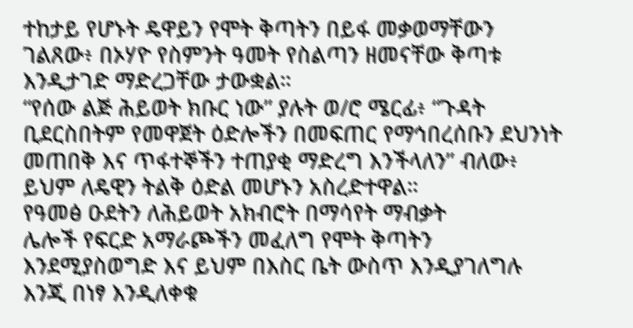ተከታይ የሆኑት ዴዋይን የሞት ቅጣትን በይፋ መቃወማቸውን ገልጸው፥ በኦሃዮ የስምንት ዓመት የስልጣን ዘመናቸው ቅጣቱ እንዲታገድ ማድረጋቸው ታውቋል።
“የሰው ልጅ ሕይወት ክቡር ነው” ያሉት ወ/ሮ ሜርፊ፥ “ጉዳት ቢደርስበትም የመዋጀት ዕድሎችን በመፍጠር የማኅበረሰቡን ደህንነት መጠበቅ እና ጥፋተኞችን ተጠያቂ ማድረግ እንችላለን” ብለው፥ ይህም ለዴዊን ትልቅ ዕድል መሆኑን አስረድተዋል።
የዓመፅ ዑደትን ለሕይወት አክብሮት በማሳየት ማብቃት
ሌሎች የፍርድ አማራጮችን መፈለግ የሞት ቅጣትን እንደሚያስወግድ እና ይህም በእስር ቤት ውስጥ እንዲያገለግሉ እንጂ በነፃ እንዲለቀቁ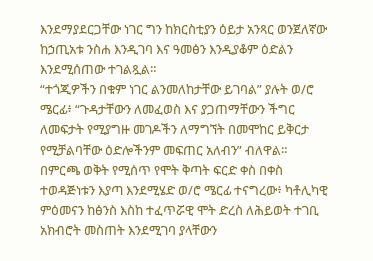እንደማያደርጋቸው ነገር ግን ከክርስቲያን ዕይታ አንጻር ወንጀለኛው ከኃጢአቱ ንስሐ እንዲገባ እና ዓመፅን እንዲያቆም ዕድልን እንደሚሰጠው ተገልጿል።
“ተጎጂዎችን በቁም ነገር ልንመለከታቸው ይገባል” ያሉት ወ/ሮ ሜርፊ፥ “ጉዳታቸውን ለመፈወስ እና ያጋጠማቸውን ችግር ለመፍታት የሚያግዙ መገዶችን ለማግኘት በመሞከር ይቅርታ የሚቻልባቸው ዕድሎችንም መፍጠር አለብን” ብለዋል።
በምርጫ ወቅት የሚሰጥ የሞት ቅጣት ፍርድ ቀስ በቀስ ተወዳጅነቱን እያጣ እንደሚሄድ ወ/ሮ ሜርፊ ተናግረው፥ ካቶሊካዊ ምዕመናን ከፅንስ እስከ ተፈጥሯዊ ሞት ድረስ ለሕይወት ተገቢ አክብሮት መስጠት እንደሚገባ ያላቸውን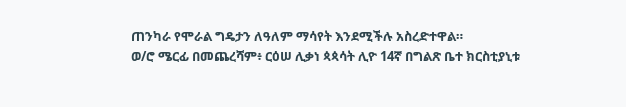ጠንካራ የሞራል ግዴታን ለዓለም ማሳየት እንደሚችሉ አስረድተዋል።
ወ/ሮ ሜርፊ በመጨረሻም፥ ርዕሠ ሊቃነ ጳጳሳት ሊዮ 14ኛ በግልጽ ቤተ ክርስቲያኒቱ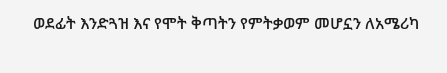ወደፊት እንድጓዝ እና የሞት ቅጣትን የምትቃወም መሆኗን ለአሜሪካ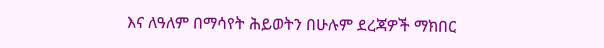እና ለዓለም በማሳየት ሕይወትን በሁሉም ደረጃዎች ማክበር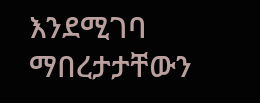እንደሚገባ ማበረታታቸውን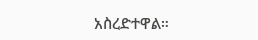አስረድተዋል።